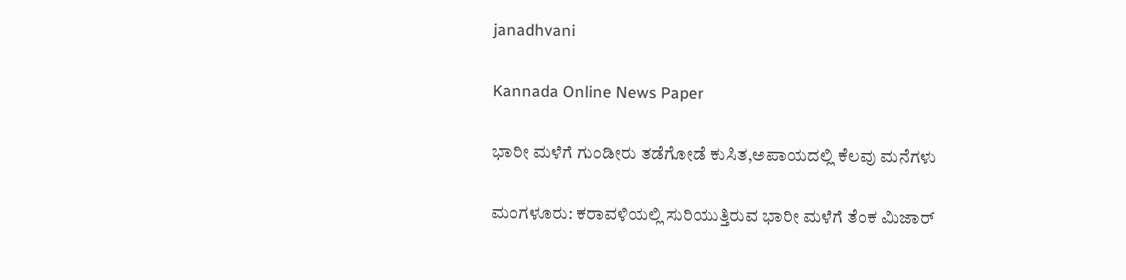janadhvani

Kannada Online News Paper

ಭಾರೀ ಮಳೆಗೆ ಗುಂಡೀರು ತಡೆಗೋಡೆ ಕುಸಿತ,ಅಪಾಯದಲ್ಲಿ ಕೆಲವು ಮನೆಗಳು

ಮಂಗಳೂರು: ಕರಾವಳಿಯಲ್ಲಿ ಸುರಿಯುತ್ತಿರುವ ಭಾರೀ ಮಳೆಗೆ ತೆಂಕ ಮಿಜಾರ್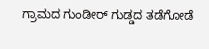ಗ್ರಾಮದ ಗುಂಡೀರ್ ಗುಡ್ಡದ ತಡೆಗೋಡೆ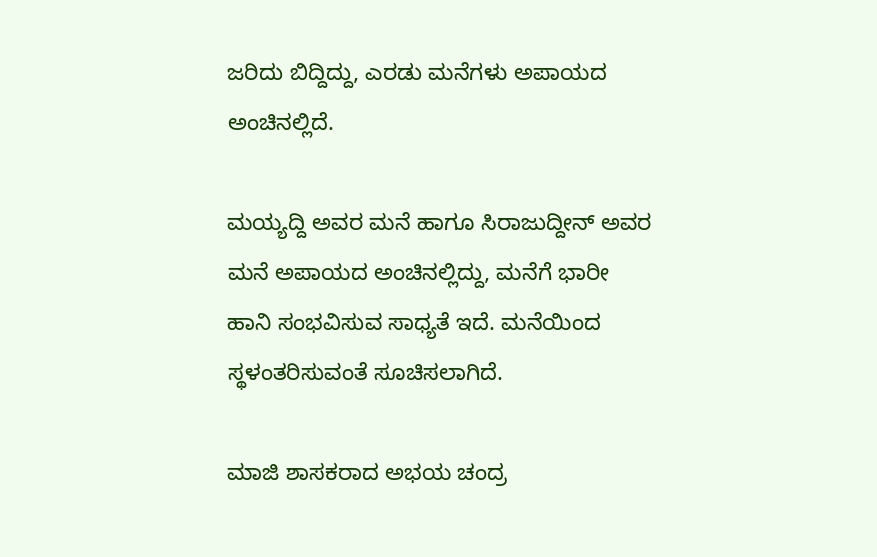ಜರಿದು ಬಿದ್ದಿದ್ದು, ಎರಡು ಮನೆಗಳು ಅಪಾಯದ ಅಂಚಿನಲ್ಲಿದೆ.

ಮಯ್ಯದ್ದಿ ಅವರ ಮನೆ ಹಾಗೂ ಸಿರಾಜುದ್ದೀನ್ ಅವರ ಮನೆ ಅಪಾಯದ ಅಂಚಿನಲ್ಲಿದ್ದು, ಮನೆಗೆ ಭಾರೀ ಹಾನಿ ಸಂಭವಿಸುವ ಸಾಧ್ಯತೆ ಇದೆ. ಮನೆಯಿಂದ ಸ್ಥಳಂತರಿಸುವಂತೆ ಸೂಚಿಸಲಾಗಿದೆ.

ಮಾಜಿ ಶಾಸಕರಾದ ಅಭಯ ಚಂದ್ರ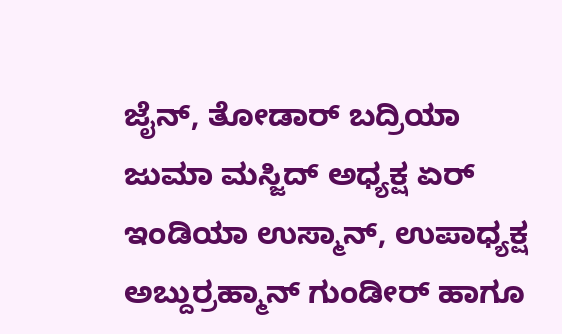ಜೈನ್, ತೋಡಾರ್ ಬದ್ರಿಯಾ ಜುಮಾ ಮಸ್ಜಿದ್ ಅಧ್ಯಕ್ಷ ಏರ್ ಇಂಡಿಯಾ ಉಸ್ಮಾನ್, ಉಪಾಧ್ಯಕ್ಷ ಅಬ್ದುರ್ರಹ್ಮಾನ್ ಗುಂಡೀರ್ ಹಾಗೂ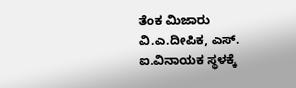ತೆಂಕ ಮಿಜಾರು ವಿ.ಎ.ದೀಪಿಕ, ಎಸ್. ಐ.ವಿನಾಯಕ ಸ್ಥಳಕ್ಕೆ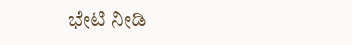ಭೇಟಿ ‌ನೀಡಿ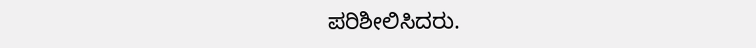ಪರಿಶೀಲಿಸಿದರು.